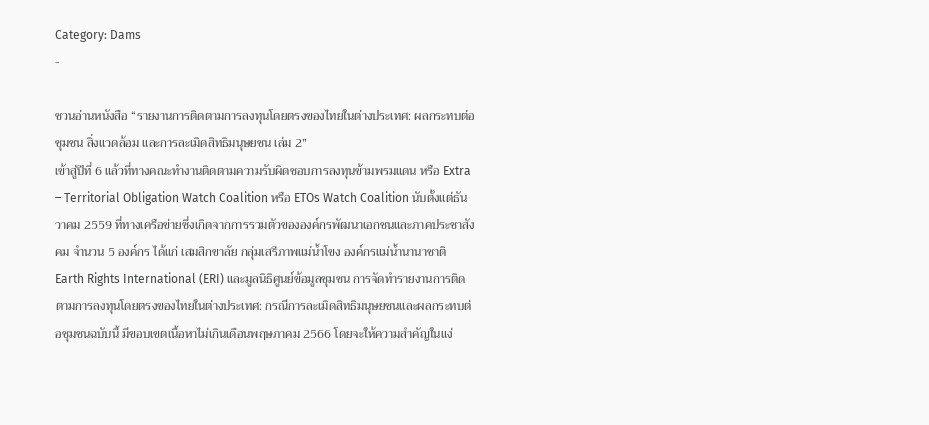Category: Dams
-

ชวนอ่านหนังสือ “รายงานการติดตามการลงทุนโดยตรงของไทยในต่างประเทศ: ผลกระทบต่อชุมชน สิ่งแวดล้อม และการละเมิดสิทธิมนุษยชน เล่ม 2”
เข้าสู่ปีที่ 6 แล้วที่ทางคณะทำงานติดตามความรับผิดชอบการลงทุนข้ามพรมแดน หรือ Extra – Territorial Obligation Watch Coalition หรือ ETOs Watch Coalition นับตั้งแต่ธันวาคม 2559 ที่ทางเครือข่ายซึ่งเกิดจากการรวมตัวขององค์กรพัฒนาเอกชนและภาคประชาสังคม จำนวน 5 องค์กร ได้แก่ เสมสิกขาลัย กลุ่มเสรีภาพแม่น้ำโขง องค์กรแม่น้ำนานาชาติ Earth Rights International (ERI) และมูลนิธิศูนย์ข้อมูลชุมชน การจัดทำรายงานการติดตามการลงทุนโดยตรงของไทยในต่างประเทศ: กรณีการละเมิดสิทธิมนุษยชนและผลกระทบต่อชุมชนฉบับนี้ มีขอบเขตเนื้อหาไม่เกินเดือนพฤษภาคม 2566 โดยจะให้ความสำคัญในแง่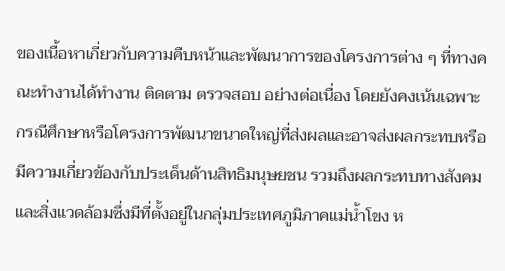ของเนื้อหาเกี่ยวกับความคืบหน้าและพัฒนาการของโครงการต่าง ๆ ที่ทางคณะทำงานได้ทำงาน ติดตาม ตรวจสอบ อย่างต่อเนื่อง โดยยังคงเน้นเฉพาะกรณีศึกษาหรือโครงการพัฒนาขนาดใหญ่ที่ส่งผลและอาจส่งผลกระทบหรือมีความเกี่ยวข้องกับประเด็นด้านสิทธิมนุษยชน รวมถึงผลกระทบทางสังคมและสิ่งแวดล้อมซึ่งมีที่ตั้งอยู่ในกลุ่มประเทศภูมิภาคแม่น้ำโขง ห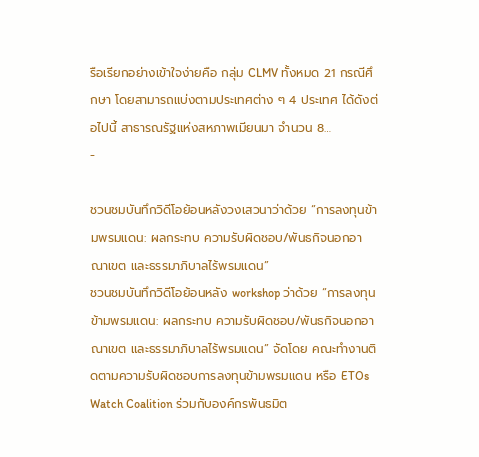รือเรียกอย่างเข้าใจง่ายคือ กลุ่ม CLMV ทั้งหมด 21 กรณีศึกษา โดยสามารถแบ่งตามประเทศต่าง ๆ 4 ประเทศ ได้ดังต่อไปนี้ สาธารณรัฐแห่งสหภาพเมียนมา จำนวน 8…
-

ชวนชมบันทึกวิดีโอย้อนหลังวงเสวนาว่าด้วย “การลงทุนข้ามพรมแดน: ผลกระทบ ความรับผิดชอบ/พันธกิจนอกอาณาเขต และธรรมาภิบาลไร้พรมแดน”
ชวนชมบันทึกวิดีโอย้อนหลัง workshop ว่าด้วย “การลงทุนข้ามพรมแดน: ผลกระทบ ความรับผิดชอบ/พันธกิจนอกอาณาเขต และธรรมาภิบาลไร้พรมแดน” จัดโดย คณะทำงานติดตามความรับผิดชอบการลงทุนข้ามพรมแดน หรือ ETOs Watch Coalition ร่วมกับองค์กรพันธมิต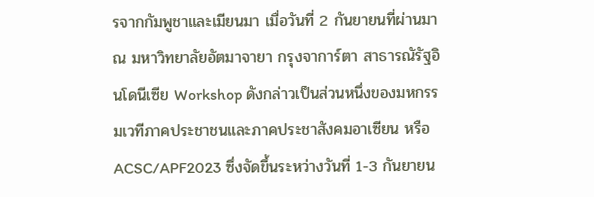รจากกัมพูชาและเมียนมา เมื่อวันที่ 2 กันยายนที่ผ่านมา ณ มหาวิทยาลัยอัตมาจายา กรุงจาการ์ตา สาธารณัรัฐอินโดนีเซีย Workshop ดังกล่าวเป็นส่วนหนึ่งของมหกรรมเวทีภาคประชาชนและภาคประชาสังคมอาเซียน หรือ ACSC/APF2023 ซึ่งจัดขึ้นระหว่างวันที่ 1-3 กันยายน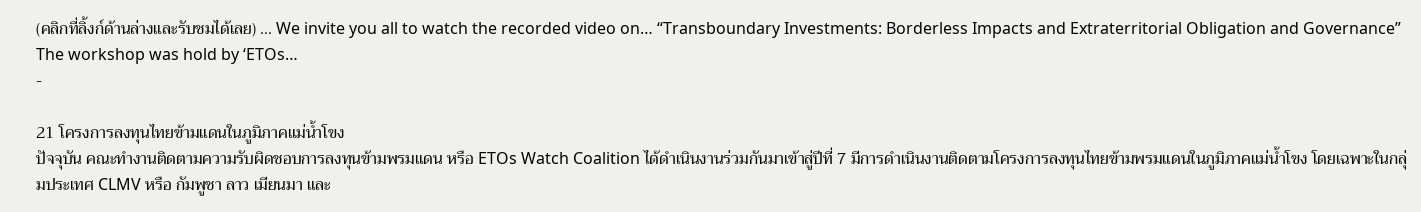(คลิกที่ลิ้งก์ด้านล่างและรับชมได้เลย) … We invite you all to watch the recorded video on… “Transboundary Investments: Borderless Impacts and Extraterritorial Obligation and Governance” The workshop was hold by ‘ETOs…
-

21 โครงการลงทุนไทยข้ามแดนในภูมิภาคแม่น้ำโขง
ปัจจุบัน คณะทำงานติดตามความรับผิดชอบการลงทุนข้ามพรมแดน หรือ ETOs Watch Coalition ได้ดำเนินงานร่วมกันมาเข้าสู่ปีที่ 7 มีการดำเนินงานติดตามโครงการลงทุนไทยข้ามพรมแดนในภูมิภาคแม่น้ำโขง โดยเฉพาะในกลุ่มประเทศ CLMV หรือ กัมพูชา ลาว เมียนมา และ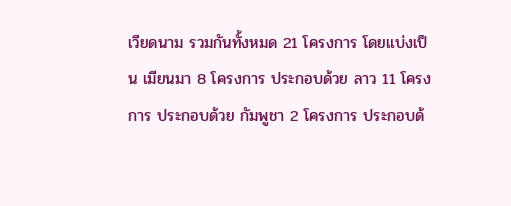เวียดนาม รวมกันทั้งหมด 21 โครงการ โดยแบ่งเป็น เมียนมา 8 โครงการ ประกอบด้วย ลาว 11 โครงการ ประกอบด้วย กัมพูชา 2 โครงการ ประกอบด้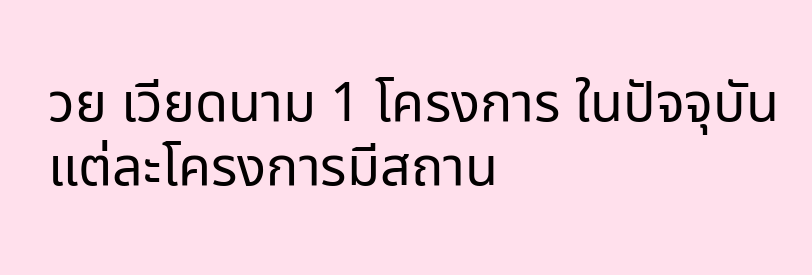วย เวียดนาม 1 โครงการ ในปัจจุบัน แต่ละโครงการมีสถาน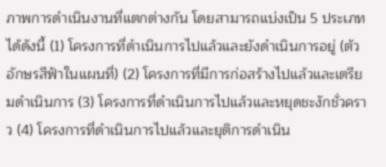ภาพการดำเนินงานที่แตกต่างกัน โดยสามารถแบ่งเป็น 5 ประเภทได้ดังนี้ (1) โครงการที่ดำเนินการไปแล้วและยังดำเนินการอยู่ (ตัวอักษรสีฟ้าในแผนที่) (2) โครงการที่มีการก่อสร้างไปแล้วและเตรียมดำเนินการ (3) โครงการที่ดำเนินการไปแล้วและหยุดชะงักชั่วคราว (4) โครงการที่ดำเนินการไปแล้วและยุติการดำเนิน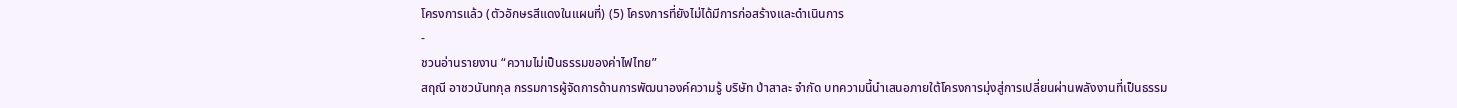โครงการแล้ว (ตัวอักษรสีแดงในแผนที่) (5) โครงการที่ยังไม่ได้มีการก่อสร้างและดำเนินการ
-
ชวนอ่านรายงาน “ความไม่เป็นธรรมของค่าไฟไทย”
สฤณี อาชวนันทกุล กรรมการผู้จัดการด้านการพัฒนาองค์ความรู้ บริษัท ป่าสาละ จำกัด บทความนี้นำเสนอภายใต้โครงการมุ่งสู่การเปลี่ยนผ่านพลังงานที่เป็นธรรม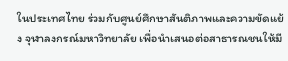ในประเทศไทย ร่วมกับศูนย์ศึกษาสันติภาพและความขัดแย้ง จุฬาลงกรณ์มหาวิทยาลัย เพื่อนำเสนอต่อสาธารณชนให้มี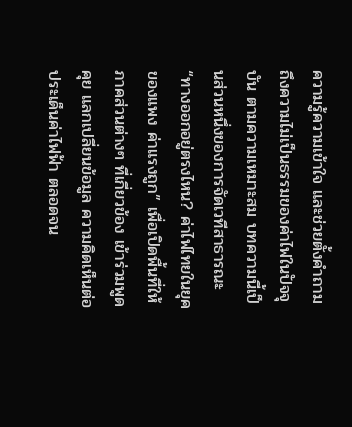ความรู้ความเข้าใจ และช่วยตั้งคำถามถึงความไม่เป็นธรรมของค่าไฟในปัจจุบัน ตามความเหมาะสม บทความนี้เป็นส่วนหนึ่งของการจัดเวทีสาธารณะ “ทางออกอยู่ตรงไหน? ค่าไฟไทยในยุคของแพง ค่าแรงถูก” เพื่อเปิดพื้นที่ให้ภาคส่วนต่างๆ ที่เกี่ยวข้อง เข้าร่วมพูดคุย แลกเปลี่ยนข้อมูล ความคิดเห็นต่อประเด็นค่าไฟฟ้า ตลอดจน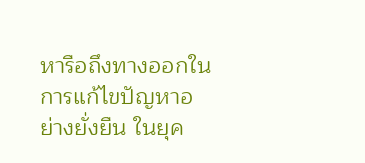หารือถึงทางออกในการแก้ไขปัญหาอย่างยั่งยืน ในยุค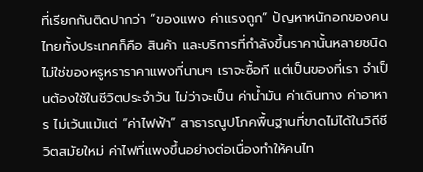ที่เรียกกันติดปากว่า “ของแพง ค่าแรงถูก” ปัญหาหนักอกของคนไทยทั้งประเทศก็คือ สินค้า และบริการที่กำลังขึ้นราคานั้นหลายชนิดไม่ใช่ของหรูหราราคาแพงที่นานๆ เราจะซื้อที แต่เป็นของที่เรา จำเป็นต้องใช้ในชีวิตประจำวัน ไม่ว่าจะเป็น ค่าน้ำมัน ค่าเดินทาง ค่าอาหาร ไม่เว้นแม้แต่ “ค่าไฟฟ้า” สาธารณูปโภคพื้นฐานที่ขาดไม่ได้ในวิถีชีวิตสมัยใหม่ ค่าไฟที่แพงขึ้นอย่างต่อเนื่องทำให้คนไท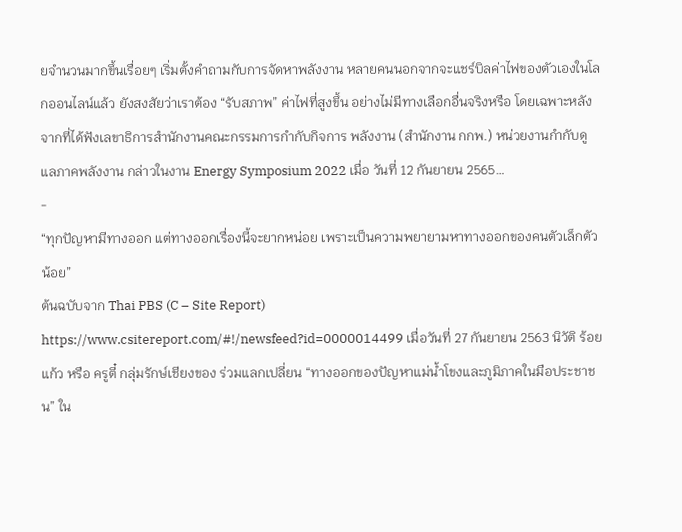ยจำนวนมากขึ้นเรื่อยๆ เริ่มตั้งคำถามกับการจัดหาพลังงาน หลายคนนอกจากจะแชร์บิลค่าไฟของตัวเองในโลกออนไลน์แล้ว ยังสงสัยว่าเราต้อง “รับสภาพ” ค่าไฟที่สูงขึ้น อย่างไม่มีทางเลือกอื่นจริงหรือ โดยเฉพาะหลังจากที่ได้ฟังเลขาธิการสำนักงานคณะกรรมการกำกับกิจการ พลังงาน (สำนักงาน กกพ.) หน่วยงานกำกับดูแลภาคพลังงาน กล่าวในงาน Energy Symposium 2022 เมื่อ วันที่ 12 กันยายน 2565…
-
“ทุกปัญหามีทางออก แต่ทางออกเรื่องนี้จะยากหน่อย เพราะเป็นความพยายามหาทางออกของคนตัวเล็กตัวน้อย”
ต้นฉบับจาก Thai PBS (C – Site Report) https://www.csitereport.com/#!/newsfeed?id=0000014499 เมื่อวันที่ 27 กันยายน 2563 นิวัติ ร้อยแก้ว หรือ ครูตี๋ กลุ่มรักษ์เชียงของ ร่วมแลกเปลี่ยน “ทางออกของปัญหาแม่น้ำโขงและภูมิภาคในมือประชาชน” ใน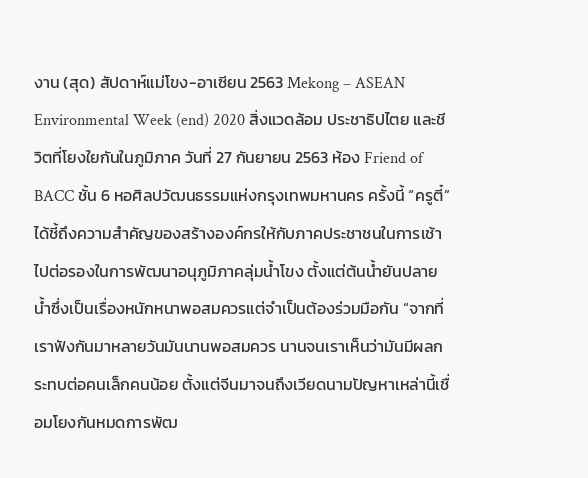งาน (สุด) สัปดาห์แม่โขง-อาเซียน 2563 Mekong – ASEAN Environmental Week (end) 2020 สิ่งแวดล้อม ประชาธิปไตย และชีวิตที่โยงใยกันในภูมิภาค วันที่ 27 กันยายน 2563 ห้อง Friend of BACC ชั้น 6 หอศิลปวัฒนธรรมแห่งกรุงเทพมหานคร ครั้งนี้ “ครูตี๋” ได้ชี้ถึงความสำคัญของสร้างองค์กรให้กับภาคประชาชนในการเช้าไปต่อรองในการพัฒนาอนุภูมิภาคลุ่มน้ำโขง ตั้งแต่ต้นน้ำยันปลายน้ำซึ่งเป็นเรื่องหนักหนาพอสมควรแต่จำเป็นต้องร่วมมือกัน “จากที่เราฟังกันมาหลายวันมันนานพอสมควร นานจนเราเห็นว่ามันมีผลกระทบต่อคนเล็กคนน้อย ตั้งแต่จีนมาจนถึงเวียดนามปัญหาเหล่านี้เชื่อมโยงกันหมดการพัฒ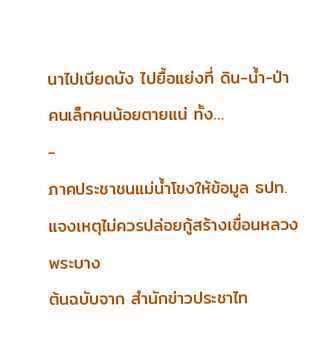นาไปเบียดบัง ไปยื้อแย่งที่ ดิน-น้ำ-ป่า คนเล็กคนน้อยตายแน่ ทั้ง…
-
ภาคประชาชนแม่น้ำโขงให้ข้อมูล ธปท. แจงเหตุไม่ควรปล่อยกู้สร้างเขื่อนหลวงพระบาง
ต้นฉบับจาก สำนักข่าวประชาไท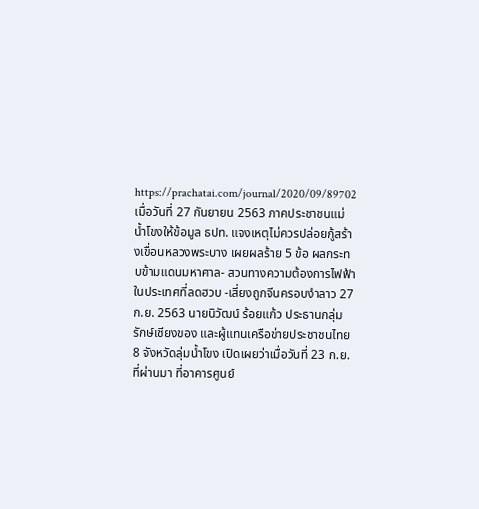https://prachatai.com/journal/2020/09/89702 เมื่อวันที่ 27 กันยายน 2563 ภาคประชาชนแม่น้ำโขงให้ข้อมูล ธปท. แจงเหตุไม่ควรปล่อยกู้สร้างเขื่อนหลวงพระบาง เผยผลร้าย 5 ข้อ ผลกระทบข้ามแดนมหาศาล- สวนทางความต้องการไฟฟ้าในประเทศที่ลดฮวบ -เสี่ยงถูกจีนครอบงำลาว 27 ก.ย. 2563 นายนิวัฒน์ ร้อยแก้ว ประธานกลุ่มรักษ์เชียงของ และผู้แทนเครือข่ายประชาชนไทย 8 จังหวัดลุ่มน้ำโขง เปิดเผยว่าเมื่อวันที่ 23 ก.ย. ที่ผ่านมา ที่อาคารศูนย์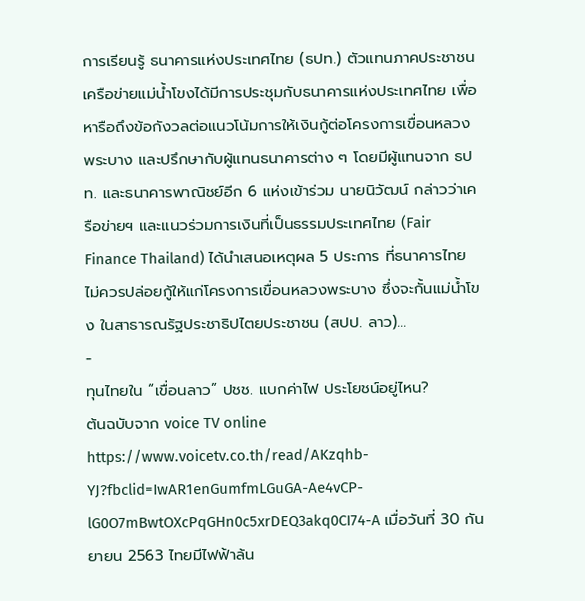การเรียนรู้ ธนาคารแห่งประเทศไทย (ธปท.) ตัวแทนภาคประชาชนเครือข่ายแม่น้ำโขงได้มีการประชุมกับธนาคารแห่งประเทศไทย เพื่อหารือถึงข้อกังวลต่อแนวโน้มการให้เงินกู้ต่อโครงการเขื่อนหลวงพระบาง และปรึกษากับผู้แทนธนาคารต่าง ๆ โดยมีผู้แทนจาก ธปท. และธนาคารพาณิชย์อีก 6 แห่งเข้าร่วม นายนิวัฒน์ กล่าวว่าเครือข่ายฯ และแนวร่วมการเงินที่เป็นธรรมประเทศไทย (Fair Finance Thailand) ได้นำเสนอเหตุผล 5 ประการ ที่ธนาคารไทยไม่ควรปล่อยกู้ให้แก่โครงการเขื่อนหลวงพระบาง ซึ่งจะกั้นแม่น้ำโขง ในสาธารณรัฐประชาธิปไตยประชาชน (สปป. ลาว)…
-
ทุนไทยใน “เขื่อนลาว” ปชช. แบกค่าไฟ ประโยชน์อยู่ไหน?
ต้นฉบับจาก voice TV online https://www.voicetv.co.th/read/AKzqhb-YJ?fbclid=IwAR1enGumfmLGuGA-Ae4vCP-lG0O7mBwtOXcPqGHn0c5xrDEQ3akq0CI74-A เมื่อวันที่ 30 กันยายน 2563 ไทยมีไฟฟ้าล้น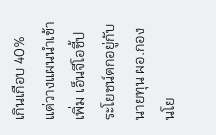เกินเกือบ 40% แต่วางแผนนำเข้าเพิ่ม เอ็นจีโอชี้ประโยชน์ตกอยู่กับนายทุน ผอ.กองนโย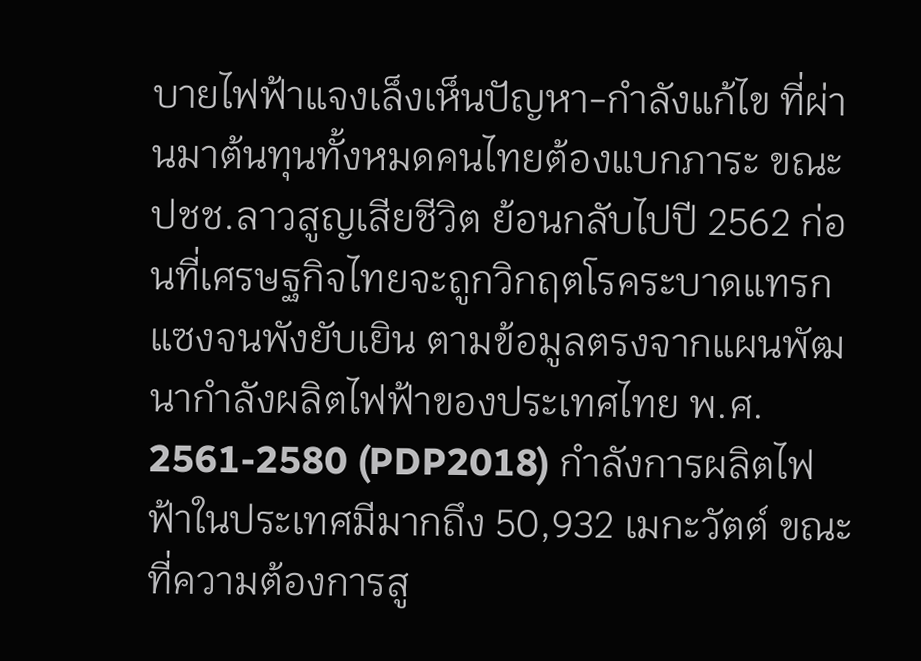บายไฟฟ้าแจงเล็งเห็นปัญหา-กำลังแก้ไข ที่ผ่านมาต้นทุนทั้งหมดคนไทยต้องแบกภาระ ขณะ ปชช.ลาวสูญเสียชีวิต ย้อนกลับไปปี 2562 ก่อนที่เศรษฐกิจไทยจะถูกวิกฤตโรคระบาดแทรกแซงจนพังยับเยิน ตามข้อมูลตรงจากแผนพัฒนากำลังผลิตไฟฟ้าของประเทศไทย พ.ศ. 2561-2580 (PDP2018) กำลังการผลิตไฟฟ้าในประเทศมีมากถึง 50,932 เมกะวัตต์ ขณะที่ความต้องการสู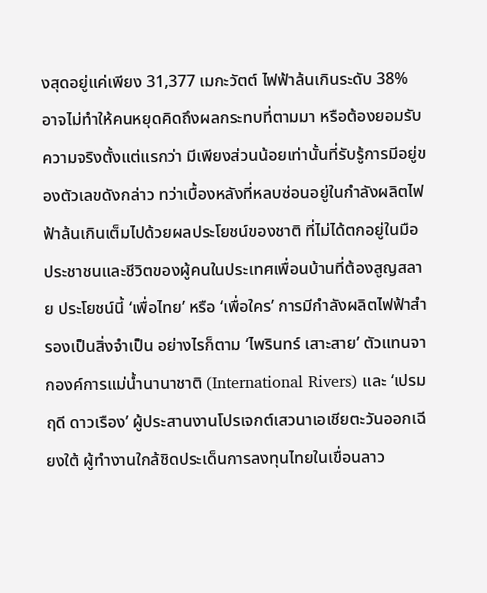งสุดอยู่แค่เพียง 31,377 เมกะวัตต์ ไฟฟ้าล้นเกินระดับ 38% อาจไม่ทำให้คนหยุดคิดถึงผลกระทบที่ตามมา หรือต้องยอมรับความจริงตั้งแต่แรกว่า มีเพียงส่วนน้อยเท่านั้นที่รับรู้การมีอยู่ของตัวเลขดังกล่าว ทว่าเบื้องหลังที่หลบซ่อนอยู่ในกำลังผลิตไฟฟ้าล้นเกินเต็มไปด้วยผลประโยชน์ของชาติ ที่ไม่ได้ตกอยู่ในมือประชาชนและชีวิตของผู้คนในประเทศเพื่อนบ้านที่ต้องสูญสลาย ประโยชน์นี้ ‘เพื่อไทย’ หรือ ‘เพื่อใคร’ การมีกำลังผลิตไฟฟ้าสำรองเป็นสิ่งจำเป็น อย่างไรก็ตาม ‘ไพรินทร์ เสาะสาย’ ตัวแทนจากองค์การแม่น้ำนานาชาติ (International Rivers) และ ‘เปรมฤดี ดาวเรือง’ ผู้ประสานงานโปรเจกต์เสวนาเอเชียตะวันออกเฉียงใต้ ผู้ทำงานใกล้ชิดประเด็นการลงทุนไทยในเขื่อนลาว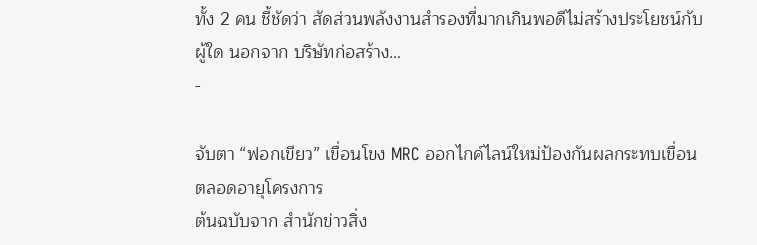ทั้ง 2 คน ชี้ชัดว่า สัดส่วนพลังงานสำรองที่มากเกินพอดีไม่สร้างประโยชน์กับผู้ใด นอกจาก บริษัทก่อสร้าง…
-

จับตา “ฟอกเขียว” เขื่อนโขง MRC ออกไกค์ไลน์ใหม่ป้องกันผลกระทบเขื่อนตลอดอายุโครงการ
ต้นฉบับจาก สำนักข่าวสิ่ง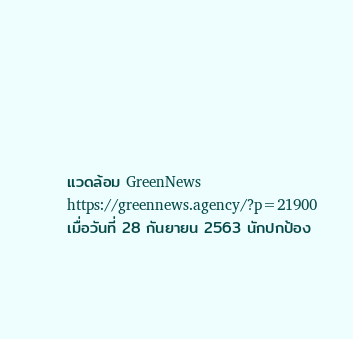แวดล้อม GreenNews https://greennews.agency/?p=21900 เมื่อวันที่ 28 กันยายน 2563 นักปกป้อง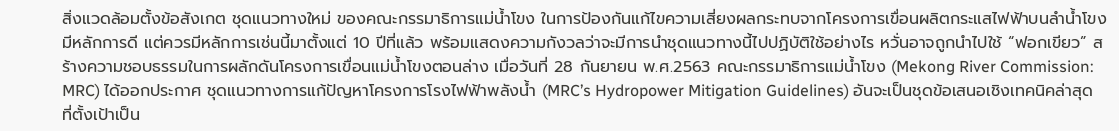สิ่งแวดล้อมตั้งข้อสังเกต ชุดแนวทางใหม่ ของคณะกรรมาธิการแม่น้ำโขง ในการป้องกันแก้ไขความเสี่ยงผลกระทบจากโครงการเขื่อนผลิตกระแสไฟฟ้าบนลำน้ำโขง มีหลักการดี แต่ควรมีหลักการเช่นนี้มาตั้งแต่ 10 ปีที่แล้ว พร้อมแสดงความกังวลว่าจะมีการนำชุดแนวทางนี้ไปปฏิบัติใช้อย่างไร หวั่นอาจถูกนำไปใช้ “ฟอกเขียว” สร้างความชอบธรรมในการผลักดันโครงการเขื่อนแม่น้ำโขงตอนล่าง เมื่อวันที่ 28 กันยายน พ.ศ.2563 คณะกรรมาธิการแม่น้ำโขง (Mekong River Commission: MRC) ได้ออกประกาศ ชุดแนวทางการแก้ปัญหาโครงการโรงไฟฟ้าพลังน้ำ (MRC’s Hydropower Mitigation Guidelines) อันจะเป็นชุดข้อเสนอเชิงเทคนิคล่าสุด ที่ตั้งเป้าเป็น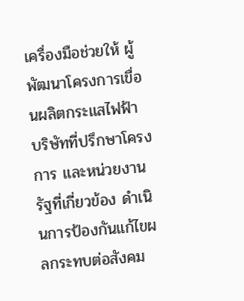เครื่องมือช่วยให้ ผู้พัฒนาโครงการเขื่อนผลิตกระแสไฟฟ้า บริษัทที่ปรึกษาโครงการ และหน่วยงานรัฐที่เกี่ยวข้อง ดำเนินการป้องกันแก้ไขผลกระทบต่อสังคม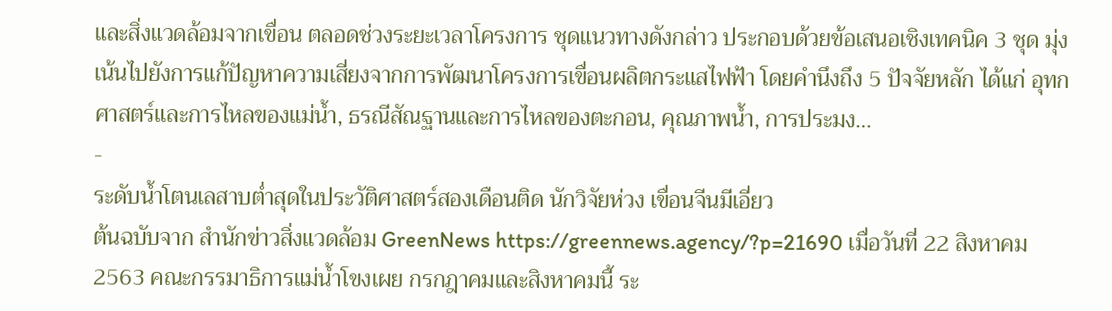และสิ่งแวดล้อมจากเขื่อน ตลอดช่วงระยะเวลาโครงการ ชุดแนวทางดังกล่าว ประกอบด้วยข้อเสนอเชิงเทคนิค 3 ชุด มุ่งเน้นไปยังการแก้ปัญหาความเสี่ยงจากการพัฒนาโครงการเขื่อนผลิตกระแสไฟฟ้า โดยคำนึงถึง 5 ปัจจัยหลัก ได้แก่ อุทกศาสตร์และการไหลของแม่น้ำ, ธรณีสัณฐานและการไหลของตะกอน, คุณภาพน้ำ, การประมง…
-
ระดับน้ำโตนเลสาบต่ำสุดในประวัติศาสตร์สองเดือนติด นักวิจัยห่วง เขื่อนจีนมีเอี่ยว
ต้นฉบับจาก สำนักข่าวสิ่งแวดล้อม GreenNews https://greennews.agency/?p=21690 เมื่อวันที่ 22 สิงหาคม 2563 คณะกรรมาธิการแม่น้ำโขงเผย กรกฎาคมและสิงหาคมนี้ ระ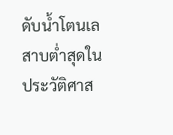ดับน้ำโตนเลสาบต่ำสุดในประวัติศาส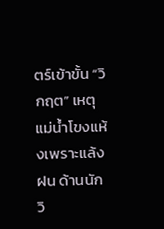ตร์เข้าขั้น “วิกฤต” เหตุแม่น้ำโขงแห้งเพราะแล้งฝน ด้านนักวิ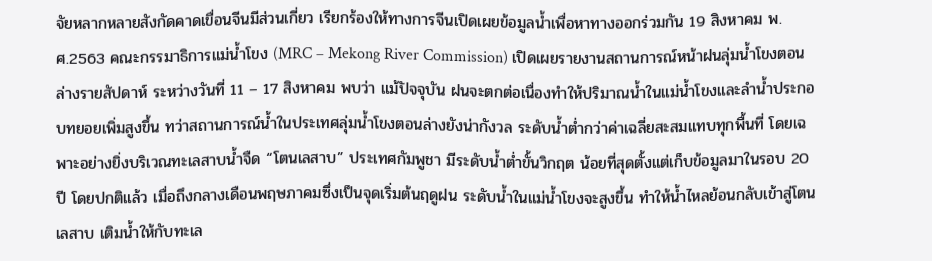จัยหลากหลายสังกัดคาดเขื่อนจีนมีส่วนเกี่ยว เรียกร้องให้ทางการจีนเปิดเผยข้อมูลน้ำเพื่อหาทางออกร่วมกัน 19 สิงหาคม พ.ศ.2563 คณะกรรมาธิการแม่น้ำโขง (MRC – Mekong River Commission) เปิดเผยรายงานสถานการณ์หน้าฝนลุ่มน้ำโขงตอนล่างรายสัปดาห์ ระหว่างวันที่ 11 – 17 สิงหาคม พบว่า แม้ปัจจุบัน ฝนจะตกต่อเนื่องทำให้ปริมาณน้ำในแม่น้ำโขงและลำน้ำประกอบทยอยเพิ่มสูงขึ้น ทว่าสถานการณ์น้ำในประเทศลุ่มน้ำโขงตอนล่างยังน่ากังวล ระดับน้ำต่ำกว่าค่าเฉลี่ยสะสมแทบทุกพื้นที่ โดยเฉพาะอย่างยิ่งบริเวณทะเลสาบน้ำจืด “โตนเลสาบ” ประเทศกัมพูชา มีระดับน้ำต่ำขั้นวิกฤต น้อยที่สุดตั้งแต่เก็บข้อมูลมาในรอบ 20 ปี โดยปกติแล้ว เมื่อถึงกลางเดือนพฤษภาคมซึ่งเป็นจุดเริ่มต้นฤดูฝน ระดับน้ำในแม่น้ำโขงจะสูงขึ้น ทำให้น้ำไหลย้อนกลับเข้าสู่โตนเลสาบ เติมน้ำให้กับทะเล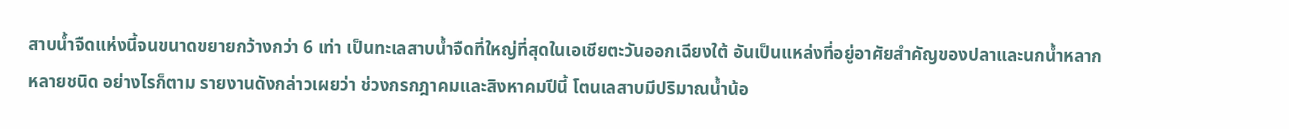สาบน้ำจืดแห่งนี้จนขนาดขยายกว้างกว่า 6 เท่า เป็นทะเลสาบน้ำจืดที่ใหญ่ที่สุดในเอเชียตะวันออกเฉียงใต้ อันเป็นแหล่งที่อยู่อาศัยสำคัญของปลาและนกน้ำหลากหลายชนิด อย่างไรก็ตาม รายงานดังกล่าวเผยว่า ช่วงกรกฎาคมและสิงหาคมปีนี้ โตนเลสาบมีปริมาณน้ำน้อ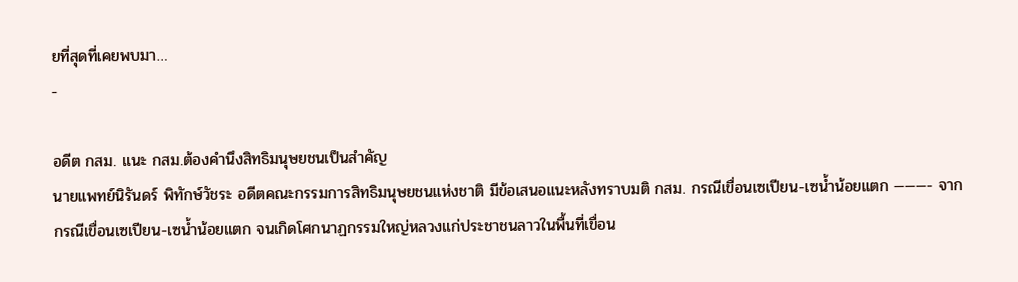ยที่สุดที่เคยพบมา…
-

อดีต กสม. แนะ กสม.ต้องคำนึงสิทธิมนุษยชนเป็นสำคัญ
นายแพทย์นิรันดร์ พิทักษ์วัชระ อดีตคณะกรรมการสิทธิมนุษยชนแห่งชาติ มีข้อเสนอแนะหลังทราบมติ กสม. กรณีเขื่อนเซเปียน-เซน้ำน้อยแตก ———- จากกรณีเขื่อนเซเปียน-เซน้ำน้อยแตก จนเกิดโศกนาฏกรรมใหญ่หลวงแก่ประชาชนลาวในพื้นที่เขื่อน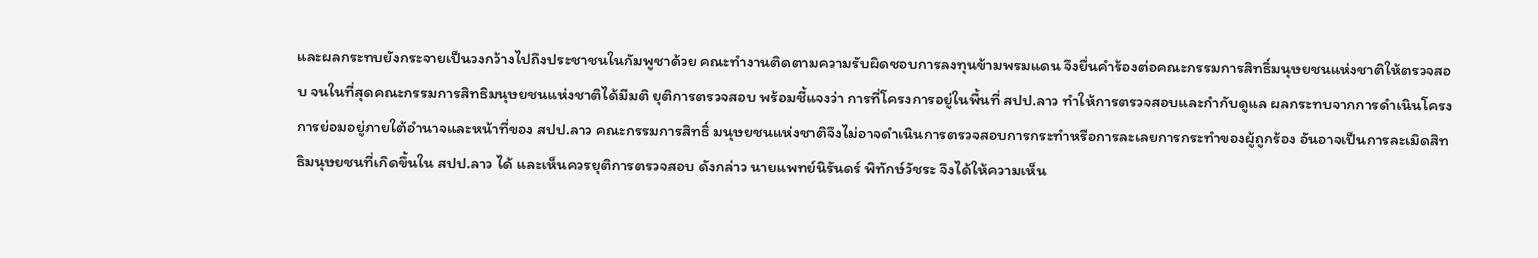และผลกระทบยังกระจายเป็นวงกว้างไปถึงประชาชนในกัมพูชาด้วย คณะทำงานติดตามความรับผิดชอบการลงทุนข้ามพรมแดน จึงยื่นคำร้องต่อคณะกรรมการสิทธิ์มนุษยชนแห่งชาติให้ตรวจสอบ จนในที่สุดคณะกรรมการสิทธิมนุษยชนแห่งชาติได้มีมติ ยุติการตรวจสอบ พร้อมชี้แจงว่า การที่โครงการอยู่ในพื้นที่ สปป.ลาว ทําให้การตรวจสอบและกํากับดูแล ผลกระทบจากการดําเนินโครงการย่อมอยู่ภายใต้อํานาจและหน้าที่ของ สปป.ลาว คณะกรรมการสิทธิ์ มนุษยชนแห่งชาติจึงไม่อาจดําเนินการตรวจสอบการกระทําหรือการละเลยการกระทําของผู้ถูกร้อง อันอาจเป็นการละเมิดสิทธิมนุษยชนที่เกิดขึ้นใน สปป.ลาว ได้ และเห็นควรยุติการตรวจสอบ ดังกล่าว นายแพทย์นิรันดร์ พิทักษ์วัชระ จึงได้ให้ความเห็น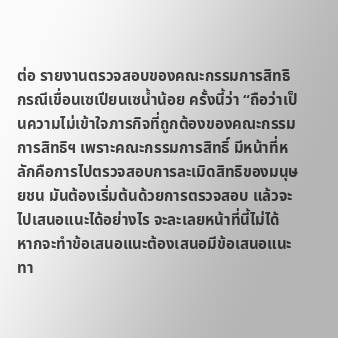ต่อ รายงานตรวจสอบของคณะกรรมการสิทธิ กรณีเขื่อนเซเปียนเซน้ำน้อย ครั้งนี้ว่า “ถือว่าเป็นความไม่เข้าใจภารกิจที่ถูกต้องของคณะกรรมการสิทธิฯ เพราะคณะกรรมการสิทธิ์ มีหน้าที่หลักคือการไปตรวจสอบการละเมิดสิทธิของมนุษยชน มันต้องเริ่มต้นด้วยการตรวจสอบ แล้วจะไปเสนอแนะได้อย่างไร จะละเลยหน้าที่นี้ไม่ได้ หากจะทำข้อเสนอแนะต้องเสนอมีข้อเสนอแนะทา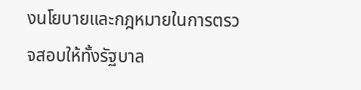งนโยบายและกฎหมายในการตรวจสอบให้ทั้งรัฐบาล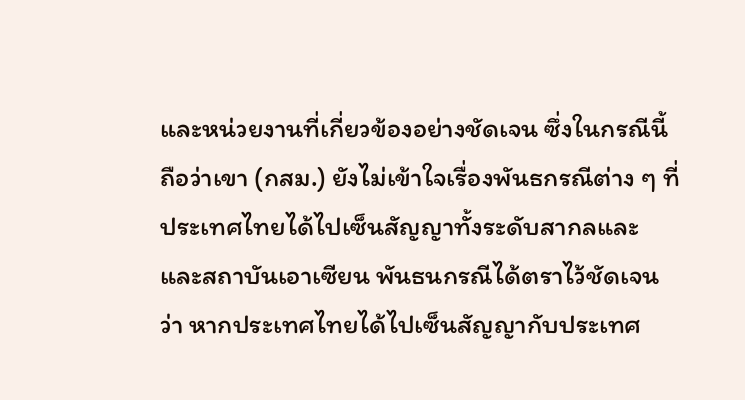และหน่วยงานที่เกี่ยวข้องอย่างชัดเจน ซึ่งในกรณีนี้ถือว่าเขา (กสม.) ยังไม่เข้าใจเรื่องพันธกรณีต่าง ๆ ที่ประเทศไทยได้ไปเซ็นสัญญาทั้งระดับสากลและและสถาบันเอาเซียน พันธนกรณีได้ตราไว้ชัดเจนว่า หากประเทศไทยได้ไปเซ็นสัญญากับประเทศ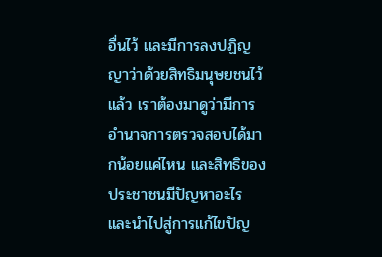อื่นไว้ และมีการลงปฏิญญาว่าด้วยสิทธิมนุษยชนไว้แล้ว เราต้องมาดูว่ามีการอำนาจการตรวจสอบได้มากน้อยแค่ไหน และสิทธิของประชาชนมีปัญหาอะไรและนำไปสู่การแก้ไขปัญ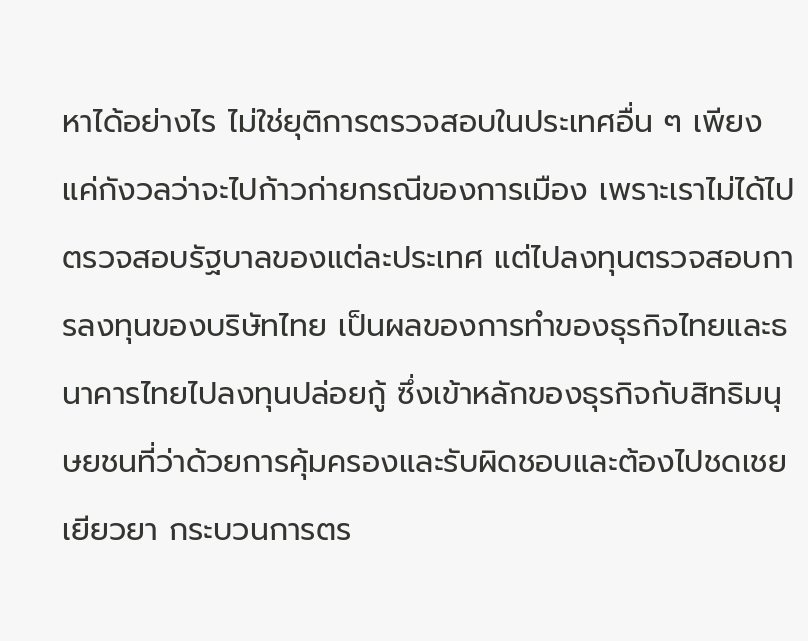หาได้อย่างไร ไม่ใช่ยุติการตรวจสอบในประเทศอื่น ๆ เพียงแค่กังวลว่าจะไปก้าวก่ายกรณีของการเมือง เพราะเราไม่ได้ไปตรวจสอบรัฐบาลของแต่ละประเทศ แต่ไปลงทุนตรวจสอบการลงทุนของบริษัทไทย เป็นผลของการทำของธุรกิจไทยและธนาคารไทยไปลงทุนปล่อยกู้ ซึ่งเข้าหลักของธุรกิจกับสิทธิมนุษยชนที่ว่าด้วยการคุ้มครองและรับผิดชอบและต้องไปชดเชยเยียวยา กระบวนการตร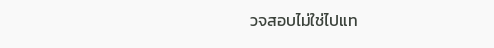วจสอบไม่ใช่ไปแท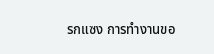รกแซง การทำงานขอ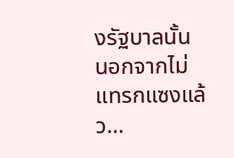งรัฐบาลนั้น นอกจากไม่แทรกแซงแล้ว…